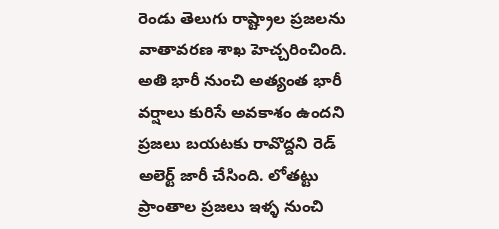రెండు తెలుగు రాష్ట్రాల ప్రజలను వాతావరణ శాఖ హెచ్చరించింది. అతి భారీ నుంచి అత్యంత భారీ వర్షాలు కురిసే అవకాశం ఉందని ప్రజలు బయటకు రావొద్దని రెడ్ అలెర్ట్ జారీ చేసింది. లోతట్టు ప్రాంతాల ప్రజలు ఇళ్ళ నుంచి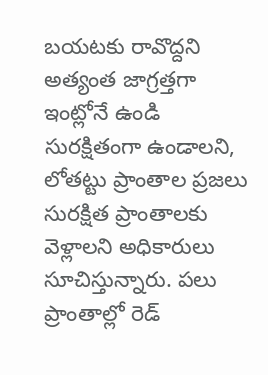బయటకు రావొద్దని అత్యంత జాగ్రత్తగా ఇంట్లోనే ఉండి సురక్షితంగా ఉండాలని, లోతట్టు ప్రాంతాల ప్రజలు సురక్షిత ప్రాంతాలకు వెళ్లాలని అధికారులు సూచిస్తున్నారు. పలు ప్రాంతాల్లో రెడ్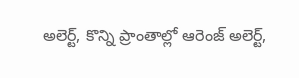అలెర్ట్, కొన్ని ప్రాంతాల్లో ఆరెంజ్ అలెర్ట్,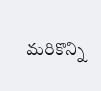మరికొన్ని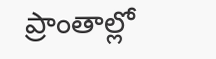ప్రాంతాల్లో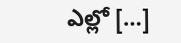ఎల్లో […]